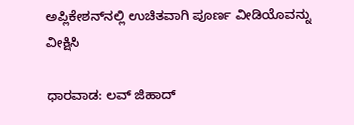ಅಪ್ಲಿಕೇಶನ್‌ನಲ್ಲಿ ಉಚಿತವಾಗಿ ಪೂರ್ಣ ವೀಡಿಯೊವನ್ನು ವೀಕ್ಷಿಸಿ

ಧಾರವಾಡ: ಲವ್ ಜಿಹಾದ್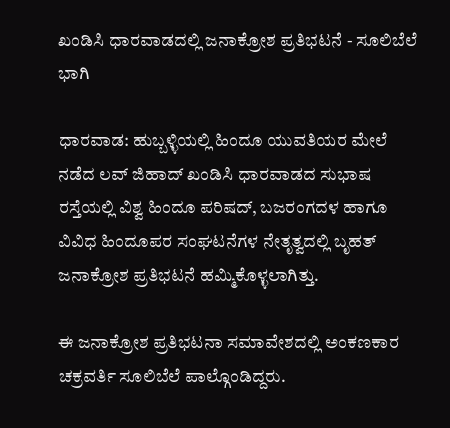ಖಂಡಿಸಿ ಧಾರವಾಡದಲ್ಲಿ ಜನಾಕ್ರೋಶ ಪ್ರತಿಭಟನೆ - ಸೂಲಿಬೆಲೆ ಭಾಗಿ

ಧಾರವಾಡ: ಹುಬ್ಬಳ್ಳಿಯಲ್ಲಿ ಹಿಂದೂ ಯುವತಿಯರ ಮೇಲೆ ನಡೆದ ಲವ್ ಜಿಹಾದ್ ಖಂಡಿಸಿ ಧಾರವಾಡದ ಸುಭಾಷ ರಸ್ತೆಯಲ್ಲಿ ವಿಶ್ವ ಹಿಂದೂ ಪರಿಷದ್, ಬಜರಂಗದಳ ಹಾಗೂ ವಿವಿಧ ಹಿಂದೂಪರ ಸಂಘಟನೆಗಳ ನೇತೃತ್ವದಲ್ಲಿ ಬೃಹತ್ ಜನಾಕ್ರೋಶ ಪ್ರತಿಭಟನೆ ಹಮ್ಮಿಕೊಳ್ಳಲಾಗಿತ್ತು.

ಈ ಜನಾಕ್ರೋಶ ಪ್ರತಿಭಟನಾ ಸಮಾವೇಶದಲ್ಲಿ ಅಂಕಣಕಾರ ಚಕ್ರವರ್ತಿ ಸೂಲಿಬೆಲೆ ಪಾಲ್ಗೊಂಡಿದ್ದರು.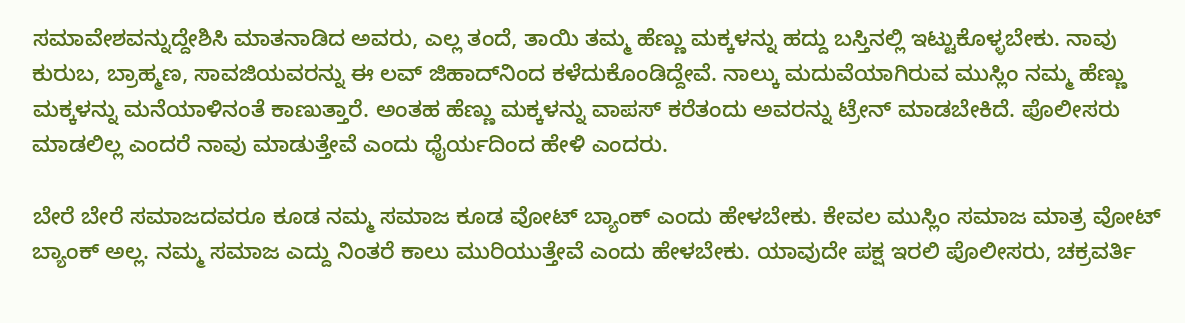ಸಮಾವೇಶವನ್ನುದ್ದೇಶಿಸಿ ಮಾತನಾಡಿದ ಅವರು, ಎಲ್ಲ ತಂದೆ, ತಾಯಿ ತಮ್ಮ ಹೆಣ್ಣು ಮಕ್ಕಳನ್ನು ಹದ್ದು ಬಸ್ತಿನಲ್ಲಿ ಇಟ್ಟುಕೊಳ್ಳಬೇಕು. ನಾವು ಕುರುಬ, ಬ್ರಾಹ್ಮಣ, ಸಾವಜಿಯವರನ್ನು ಈ ಲವ್ ಜಿಹಾದ್‌ನಿಂದ ಕಳೆದುಕೊಂಡಿದ್ದೇವೆ. ನಾಲ್ಕು ಮದುವೆಯಾಗಿರುವ ಮುಸ್ಲಿಂ ನಮ್ಮ ಹೆಣ್ಣು ಮಕ್ಕಳನ್ನು ಮನೆಯಾಳಿನಂತೆ ಕಾಣುತ್ತಾರೆ. ಅಂತಹ ಹೆಣ್ಣು ಮಕ್ಕಳನ್ನು ವಾಪಸ್ ಕರೆತಂದು ಅವರನ್ನು ಟ್ರೇನ್ ಮಾಡಬೇಕಿದೆ. ಪೊಲೀಸರು ಮಾಡಲಿಲ್ಲ ಎಂದರೆ ನಾವು ಮಾಡುತ್ತೇವೆ ಎಂದು ಧೈರ್ಯದಿಂದ ಹೇಳಿ ಎಂದರು.

ಬೇರೆ ಬೇರೆ ಸಮಾಜದವರೂ ಕೂಡ ನಮ್ಮ ಸಮಾಜ ಕೂಡ ವೋಟ್ ಬ್ಯಾಂಕ್ ಎಂದು ಹೇಳಬೇಕು. ಕೇವಲ ಮುಸ್ಲಿಂ ಸಮಾಜ ಮಾತ್ರ ವೋಟ್ ಬ್ಯಾಂಕ್ ಅಲ್ಲ. ನಮ್ಮ ಸಮಾಜ ಎದ್ದು ನಿಂತರೆ ಕಾಲು ಮುರಿಯುತ್ತೇವೆ ಎಂದು ಹೇಳಬೇಕು. ಯಾವುದೇ ಪಕ್ಷ ಇರಲಿ ಪೊಲೀಸರು, ಚಕ್ರವರ್ತಿ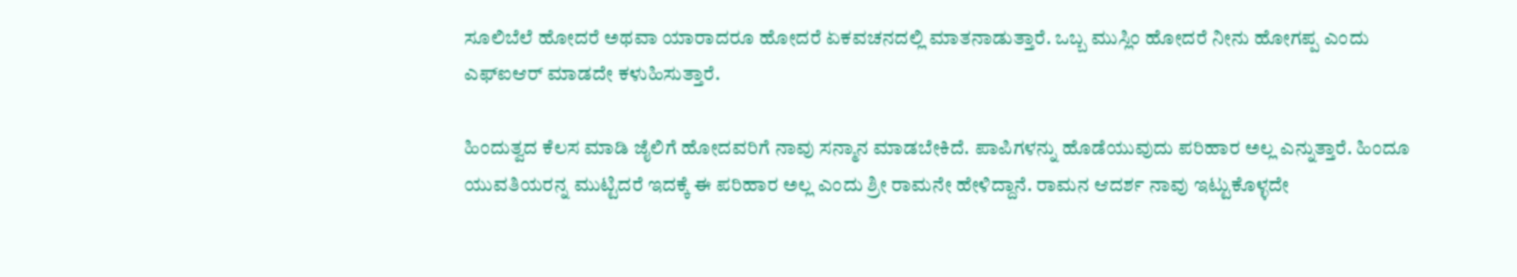ಸೂಲಿಬೆಲೆ ಹೋದರೆ ಅಥವಾ ಯಾರಾದರೂ ಹೋದರೆ ಏಕವಚನದಲ್ಲಿ ಮಾತನಾಡುತ್ತಾರೆ. ಒಬ್ಬ ಮುಸ್ಲಿಂ ಹೋದರೆ ನೀನು ಹೋಗಪ್ಪ ಎಂದು ಎಫ್ಐಆರ್ ಮಾಡದೇ ಕಳುಹಿಸುತ್ತಾರೆ.

ಹಿಂದುತ್ವದ ಕೆಲಸ ಮಾಡಿ ಜೈಲಿಗೆ ಹೋದವರಿಗೆ ನಾವು ಸನ್ಮಾನ ಮಾಡಬೇಕಿದೆ. ಪಾಪಿಗಳನ್ನು ಹೊಡೆಯುವುದು ಪರಿಹಾರ ಅಲ್ಲ ಎನ್ನುತ್ತಾರೆ. ಹಿಂದೂ ಯುವತಿಯರನ್ನ ಮುಟ್ಟಿದರೆ ಇದಕ್ಕೆ ಈ ಪರಿಹಾರ ಅಲ್ಲ ಎಂದು ಶ್ರೀ ರಾಮನೇ ಹೇಳಿದ್ದಾನೆ. ರಾಮನ ಆದರ್ಶ ನಾವು ಇಟ್ಟುಕೊಳ್ಳದೇ‌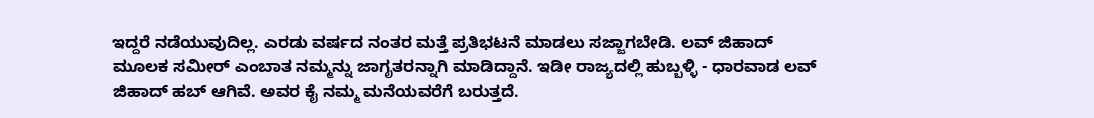ಇದ್ದರೆ ನಡೆಯುವುದಿಲ್ಲ. ಎರಡು ವರ್ಷದ ನಂತರ ಮತ್ತೆ ಪ್ರತಿಭಟನೆ ಮಾಡಲು ಸಜ್ಜಾಗಬೇಡಿ. ಲವ್ ಜಿಹಾದ್ ಮೂಲಕ ಸಮೀರ್ ಎಂಬಾತ ನಮ್ಮನ್ನು ಜಾಗೃತರನ್ನಾಗಿ ಮಾಡಿದ್ದಾನೆ. ಇಡೀ ರಾಜ್ಯದಲ್ಲಿ ಹುಬ್ಬಳ್ಳಿ - ಧಾರವಾಡ ಲವ್ ಜಿಹಾದ್ ಹಬ್ ಆಗಿವೆ. ಅವರ ಕೈ ನಮ್ಮ ಮನೆಯವರೆಗೆ ಬರುತ್ತದೆ.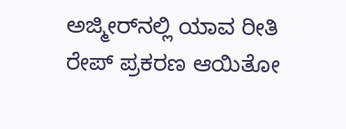ಅಜ್ಮೀರ್‌ನಲ್ಲಿ ಯಾವ ರೀತಿ ರೇಪ್ ಪ್ರಕರಣ ಆಯಿತೋ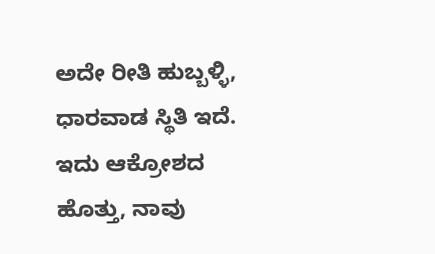ಅದೇ ರೀತಿ ಹುಬ್ಬಳ್ಳಿ, ಧಾರವಾಡ ಸ್ಥಿತಿ ಇದೆ. ಇದು ಆಕ್ರೋಶದ ಹೊತ್ತು, ನಾವು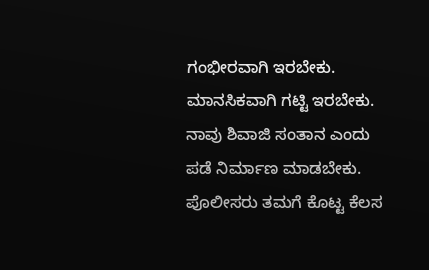ಗಂಭೀರವಾಗಿ ಇರಬೇಕು. ಮಾನಸಿಕವಾಗಿ ಗಟ್ಟಿ ಇರಬೇಕು. ನಾವು ಶಿವಾಜಿ ಸಂತಾನ ಎಂದು ಪಡೆ ನಿರ್ಮಾಣ ಮಾಡಬೇಕು. ಪೊಲೀಸರು ತಮಗೆ ಕೊಟ್ಟ ಕೆಲಸ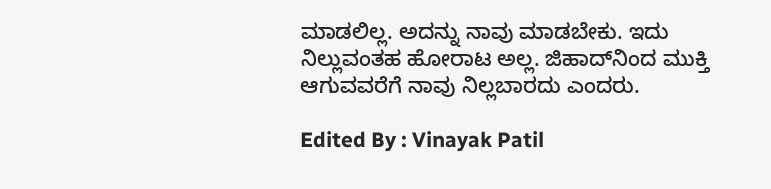ಮಾಡಲಿಲ್ಲ. ಅದನ್ನು ನಾವು ಮಾಡಬೇಕು. ಇದು ನಿಲ್ಲುವಂತಹ ಹೋರಾಟ ಅಲ್ಲ. ಜಿಹಾದ್‌ನಿಂದ ಮುಕ್ತಿ ಆಗುವವರೆಗೆ ನಾವು ನಿಲ್ಲಬಾರದು ಎಂದರು.

Edited By : Vinayak Patil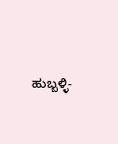ಹುಬ್ಬಳ್ಳಿ-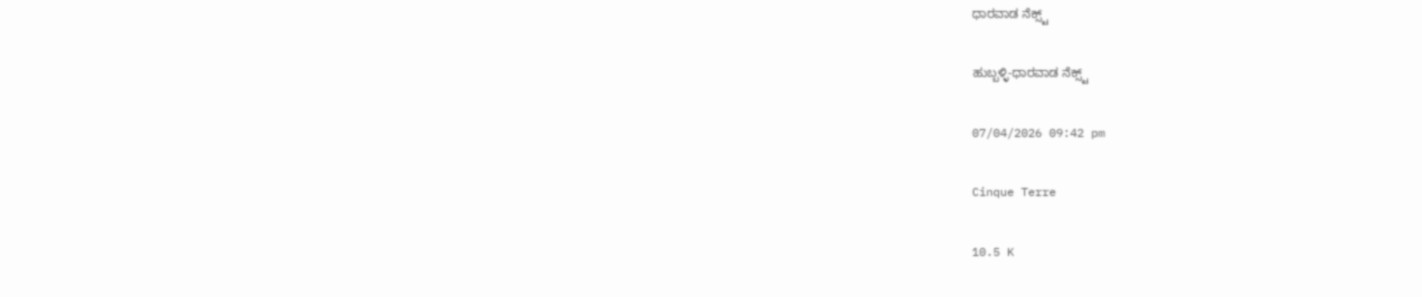ಧಾರವಾಡ ನೆಕ್ಸ್ಟ್

ಹುಬ್ಬಳ್ಳಿ-ಧಾರವಾಡ ನೆಕ್ಸ್ಟ್

07/04/2026 09:42 pm

Cinque Terre

10.5 K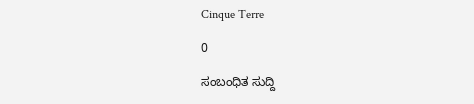Cinque Terre

0

ಸಂಬಂಧಿತ ಸುದ್ದಿ